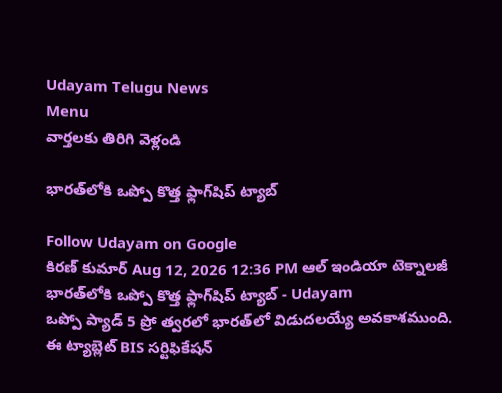Udayam Telugu News
Menu
వార్తలకు తిరిగి వెళ్లండి

భారత్‌లోకి ఒప్పో కొత్త ఫ్లాగ్‌షిప్ ట్యాబ్‌

Follow Udayam on Google
కిరణ్ కుమార్ Aug 12, 2026 12:36 PM ఆల్ ఇండియా టెక్నాలజీ
భారత్‌లోకి ఒప్పో కొత్త ఫ్లాగ్‌షిప్ ట్యాబ్‌ - Udayam
ఒప్పో ప్యాడ్‌ 5 ప్రో త్వరలో భారత్‌లో విడుదలయ్యే అవకాశముంది. ఈ ట్యాబ్లెట్‌ BIS సర్టిఫికేషన్‌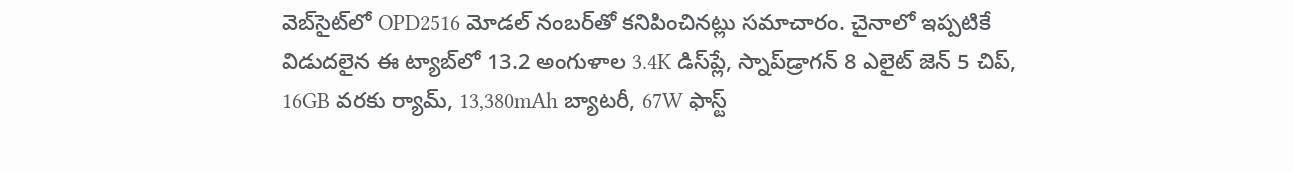వెబ్‌సైట్‌లో OPD2516 మోడల్‌ నంబర్‌తో కనిపించినట్లు సమాచారం. చైనాలో ఇప్పటికే విడుదలైన ఈ ట్యాబ్‌లో 13.2 అంగుళాల 3.4K డిస్‌ప్లే, స్నాప్‌డ్రాగన్‌ 8 ఎలైట్‌ జెన్‌ 5 చిప్‌, 16GB వరకు ర్యామ్‌, 13,380mAh బ్యాటరీ, 67W ఫాస్ట్‌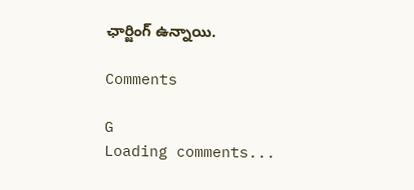ఛార్జింగ్‌ ఉన్నాయి.

Comments

G
Loading comments...